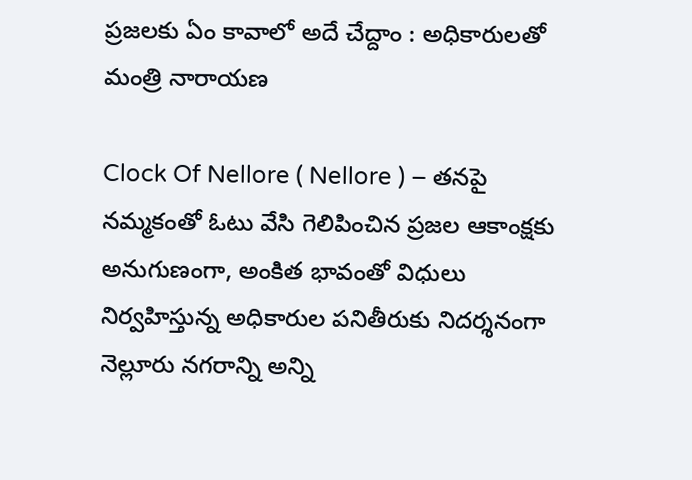ప్రజలకు ఏం కావాలో అదే చేద్దాం : అధికారులతో మంత్రి నారాయణ

Clock Of Nellore ( Nellore ) – తనపై నమ్మకంతో ఓటు వేసి గెలిపించిన ప్రజల ఆకాంక్షకు అనుగుణంగా, అంకిత భావంతో విధులు నిర్వహిస్తున్న అధికారుల పనితీరుకు నిదర్శనంగా నెల్లూరు నగరాన్ని అన్ని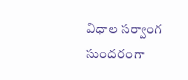విధాల సర్వాంగ సుందరంగా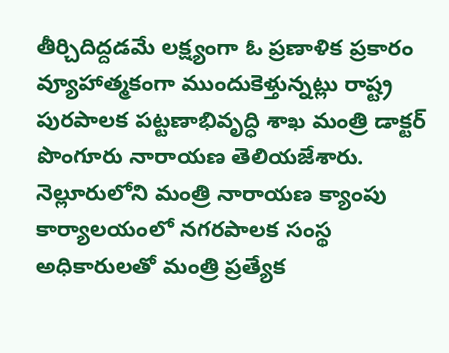తీర్చిదిద్దడమే లక్ష్యంగా ఓ ప్రణాళిక ప్రకారం వ్యూహాత్మకంగా ముందుకెళ్తున్నట్లు రాష్ట్ర పురపాలక పట్టణాభివృద్ధి శాఖ మంత్రి డాక్టర్ పొంగూరు నారాయణ తెలియజేశారు. నెల్లూరులోని మంత్రి నారాయణ క్యాంపు కార్యాలయంలో నగరపాలక సంస్థ అధికారులతో మంత్రి ప్రత్యేక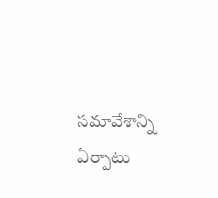సమావేశాన్ని ఏర్పాటు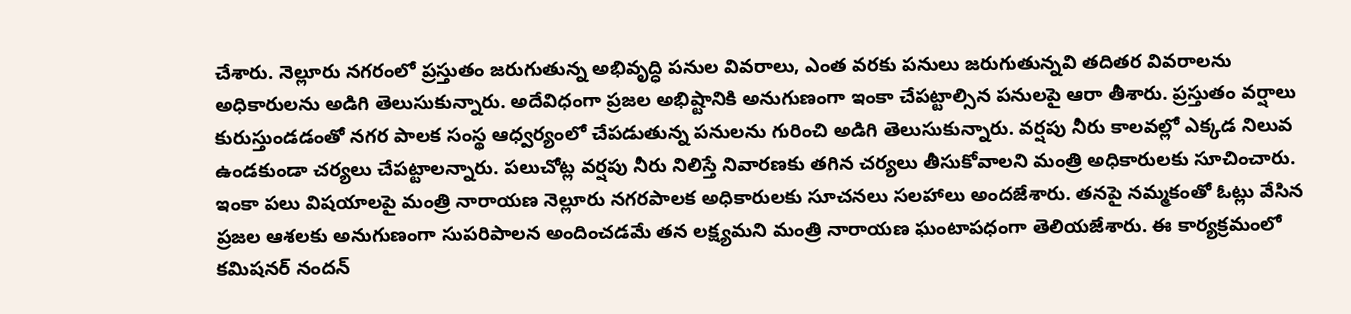చేశారు. నెల్లూరు నగరంలో ప్రస్తుతం జరుగుతున్న అభివృద్ధి పనుల వివరాలు, ఎంత వరకు పనులు జరుగుతున్నవి తదితర వివరాలను అధికారులను అడిగి తెలుసుకున్నారు. అదేవిధంగా ప్రజల అభిష్టానికి అనుగుణంగా ఇంకా చేపట్టాల్సిన పనులపై ఆరా తీశారు. ప్రస్తుతం వర్షాలు కురుస్తుండడంతో నగర పాలక సంస్థ ఆధ్వర్యంలో చేపడుతున్న పనులను గురించి అడిగి తెలుసుకున్నారు. వర్షపు నీరు కాలవల్లో ఎక్కడ నిలువ ఉండకుండా చర్యలు చేపట్టాలన్నారు. పలుచోట్ల వర్షపు నీరు నిలిస్తే నివారణకు తగిన చర్యలు తీసుకోవాలని మంత్రి అధికారులకు సూచించారు. ఇంకా పలు విషయాలపై మంత్రి నారాయణ నెల్లూరు నగరపాలక అధికారులకు సూచనలు సలహాలు అందజేశారు. తనపై నమ్మకంతో ఓట్లు వేసిన ప్రజల ఆశలకు అనుగుణంగా సుపరిపాలన అందించడమే తన లక్ష్యమని మంత్రి నారాయణ ఘంటాపధంగా తెలియజేశారు. ఈ కార్యక్రమంలో కమిషనర్ నందన్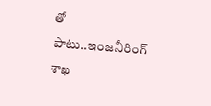తో పాటు..ఇంజనీరింగ్ శాఖ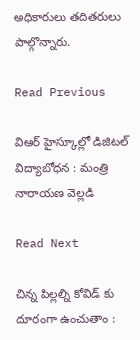అధికారులు తదితరులు పాల్గొన్నారు.

Read Previous

విఆర్ హైస్కూల్లో డిజిటల్ విద్యాబోధన : మంత్రి నారాయణ వెల్లడి

Read Next

చిన్న పిల్లల్ని కోవిడ్ కు దూరంగా ఉంచుతాం :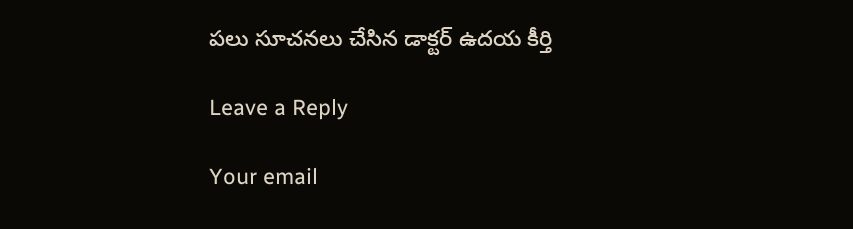పలు సూచనలు చేసిన డాక్టర్ ఉదయ కీర్తి

Leave a Reply

Your email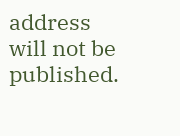address will not be published.